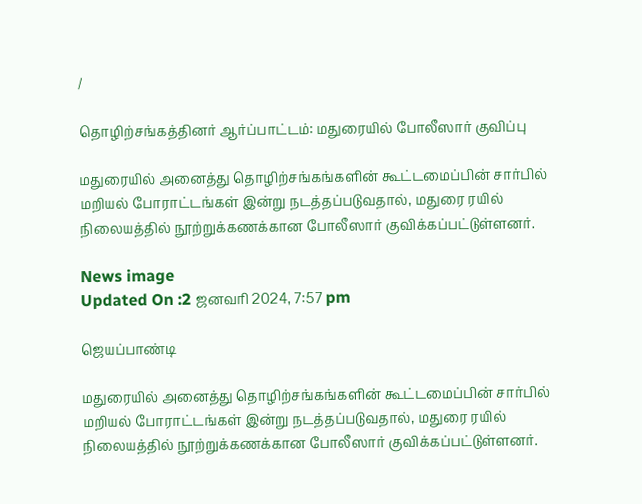/

தொழிற்சங்கத்தினர் ஆர்ப்பாட்டம்: மதுரையில் போலீஸார் குவிப்பு

மதுரையில் அனைத்து தொழிற்சங்கங்களின் கூட்டமைப்பின் சார்பில் மறியல் போராட்டங்கள் இன்று நடத்தப்படுவதால், மதுரை ரயில் நிலையத்தில் நூற்றுக்கணக்கான போலீஸார் குவிக்கப்பட்டுள்ளனர்.

News image
Updated On :2 ஜனவரி 2024, 7:57 pm

ஜெயப்பாண்டி

மதுரையில் அனைத்து தொழிற்சங்கங்களின் கூட்டமைப்பின் சார்பில் மறியல் போராட்டங்கள் இன்று நடத்தப்படுவதால், மதுரை ரயில் நிலையத்தில் நூற்றுக்கணக்கான போலீஸார் குவிக்கப்பட்டுள்ளனர்.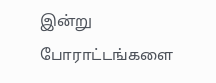இன்று போராட்டங்களை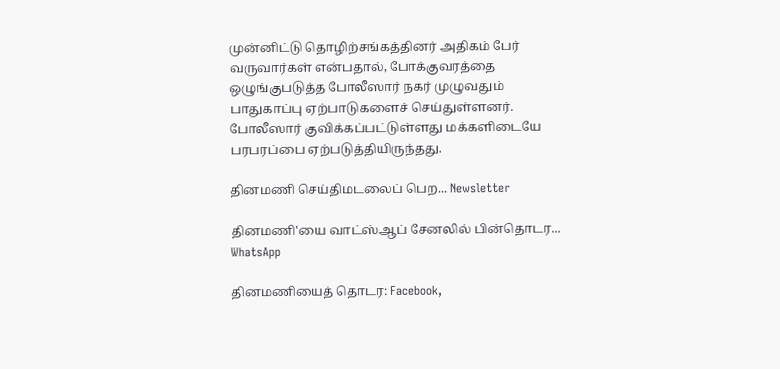முன்னிட்டு தொழிற்சங்கத்தினர் அதிகம் பேர் வருவார்கள் என்பதால், போக்குவரத்தை ஒழுங்குபடுத்த போலீஸார் நகர் முழுவதும் பாதுகாப்பு ஏற்பாடுகளைச் செய்துள்ளனர். போலீஸார் குவிக்கப்பட்டுள்ளது மக்களிடையே பரபரப்பை ஏற்படுத்தியிருந்தது.

தினமணி செய்திமடலைப் பெற... Newsletter

தினமணி'யை வாட்ஸ்ஆப் சேனலில் பின்தொடர... WhatsApp

தினமணியைத் தொடர: Facebook,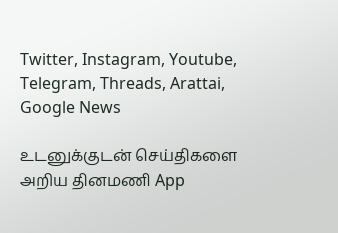Twitter, Instagram, Youtube, Telegram, Threads, Arattai, Google News

உடனுக்குடன் செய்திகளை அறிய தினமணி App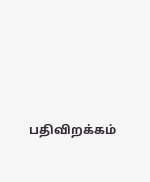பதிவிறக்கம்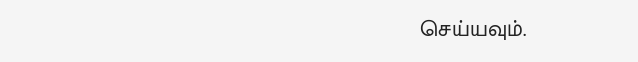செய்யவும்.